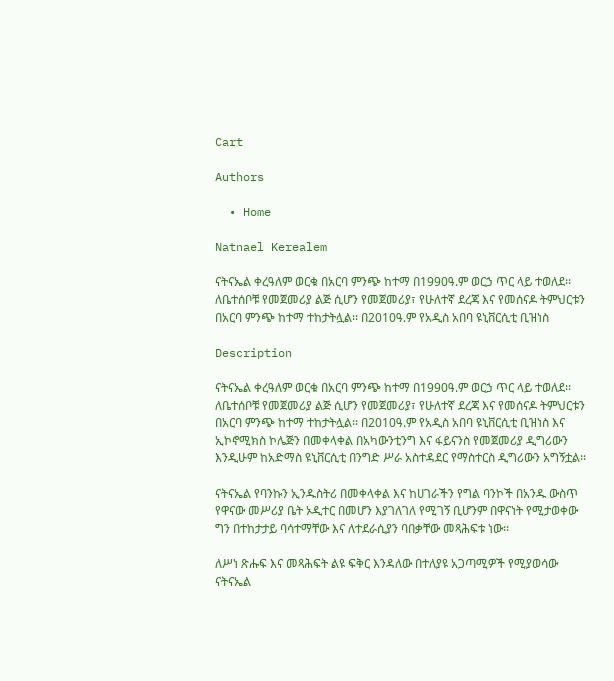Cart

Authors

  • Home

Natnael Kerealem

ናትናኤል ቀረዓለም ወርቁ በአርባ ምንጭ ከተማ በ1990ዓ.ም ወርኃ ጥር ላይ ተወለደ፡፡ ለቤተሰቦቹ የመጀመሪያ ልጅ ሲሆን የመጀመሪያ፣ የሁለተኛ ደረጃ እና የመሰናዶ ትምህርቱን በአርባ ምንጭ ከተማ ተከታትሏል፡፡ በ2010ዓ.ም የአዲስ አበባ ዩኒቨርሲቲ ቢዝነስ

Description

ናትናኤል ቀረዓለም ወርቁ በአርባ ምንጭ ከተማ በ1990ዓ.ም ወርኃ ጥር ላይ ተወለደ፡፡ ለቤተሰቦቹ የመጀመሪያ ልጅ ሲሆን የመጀመሪያ፣ የሁለተኛ ደረጃ እና የመሰናዶ ትምህርቱን በአርባ ምንጭ ከተማ ተከታትሏል፡፡ በ2010ዓ.ም የአዲስ አበባ ዩኒቨርሲቲ ቢዝነስ እና ኢኮኖሚክስ ኮሌጅን በመቀላቀል በአካውንቲንግ እና ፋይናንስ የመጀመሪያ ዲግሪውን እንዲሁም ከአድማስ ዩኒቨርሲቲ በንግድ ሥራ አስተዳደር የማስተርስ ዲግሪውን አግኝቷል፡፡

ናትናኤል የባንኩን ኢንዱስትሪ በመቀላቀል እና ከሀገራችን የግል ባንኮች በአንዱ ውስጥ የዋናው መሥሪያ ቤት ኦዲተር በመሆን እያገለገለ የሚገኝ ቢሆንም በዋናነት የሚታወቀው ግን በተከታታይ ባሳተማቸው እና ለተደራሲያን ባበቃቸው መጻሕፍቱ ነው፡፡

ለሥነ ጽሑፍ እና መጻሕፍት ልዩ ፍቅር እንዳለው በተለያዩ አጋጣሚዎች የሚያወሳው ናትናኤል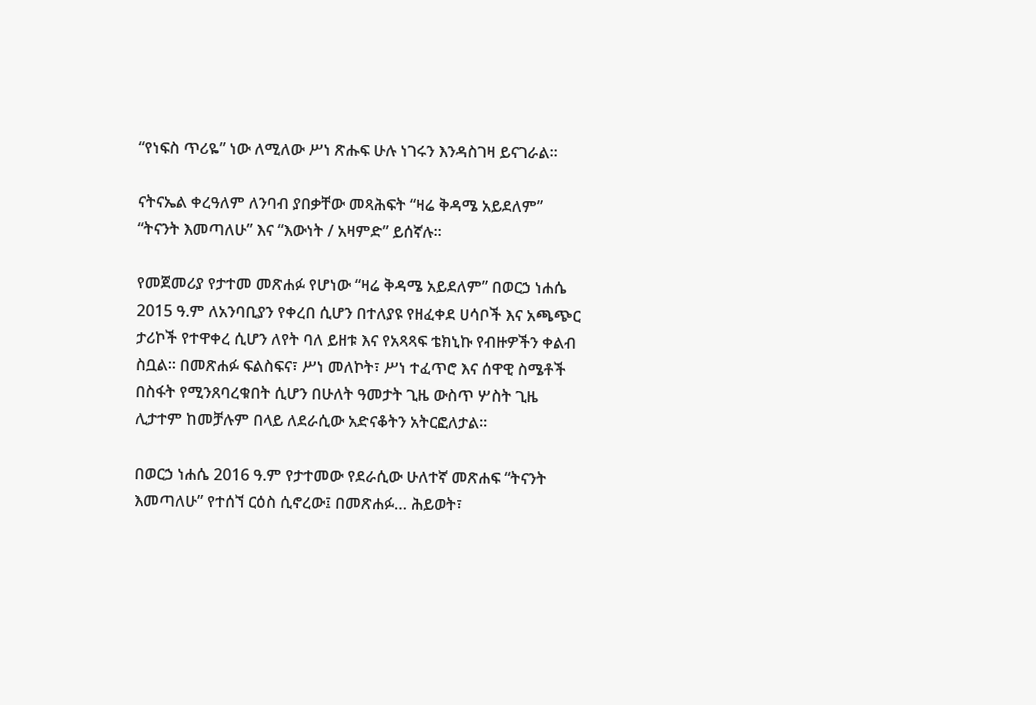“የነፍስ ጥሪዬ” ነው ለሚለው ሥነ ጽሑፍ ሁሉ ነገሩን እንዳስገዛ ይናገራል፡፡

ናትናኤል ቀረዓለም ለንባብ ያበቃቸው መጻሕፍት “ዛሬ ቅዳሜ አይደለም” “ትናንት እመጣለሁ” እና “እውነት / አዛምድ” ይሰኛሉ፡፡

የመጀመሪያ የታተመ መጽሐፉ የሆነው “ዛሬ ቅዳሜ አይደለም” በወርኃ ነሐሴ 2015 ዓ.ም ለአንባቢያን የቀረበ ሲሆን በተለያዩ የዘፈቀደ ሀሳቦች እና አጫጭር ታሪኮች የተዋቀረ ሲሆን ለየት ባለ ይዘቱ እና የአጻጻፍ ቴክኒኩ የብዙዎችን ቀልብ ስቧል፡፡ በመጽሐፉ ፍልስፍና፣ ሥነ መለኮት፣ ሥነ ተፈጥሮ እና ሰዋዊ ስሜቶች በስፋት የሚንጸባረቁበት ሲሆን በሁለት ዓመታት ጊዜ ውስጥ ሦስት ጊዜ ሊታተም ከመቻሉም በላይ ለደራሲው አድናቆትን አትርፎለታል፡፡

በወርኃ ነሐሴ 2016 ዓ.ም የታተመው የደራሲው ሁለተኛ መጽሐፍ “ትናንት እመጣለሁ” የተሰኘ ርዕስ ሲኖረው፤ በመጽሐፉ… ሕይወት፣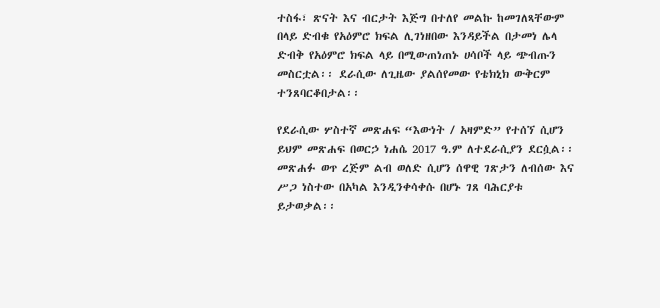ተስፋ፣ ጽናት እና ብርታት እጅግ በተለየ መልኩ ከመገለጻቸውም በላይ ድብቁ የአዕምሮ ክፍል ሊገነዘበው እንዳይችል በታመነ ሌላ ድብቅ የአዕምሮ ክፍል ላይ በሚውጠነጠኑ ሀሳቦች ላይ ጭብጡን መስርቷል፡፡ ደራሲው ለጊዜው ያልሰየመው የቴክኒክ ውቅርም ተንጸባርቆበታል፡፡

የደራሲው ሦስተኛ መጽሐፍ “እውነት / አዛምድ” የተሰኘ ሲሆን ይህም መጽሐፍ በወርኃ ነሐሴ 2017 ዓ.ም ለተደራሲያን ደርሷል፡፡ መጽሐፉ ወጥ ረጅም ልብ ወለድ ሲሆን ሰዋዊ ገጽታን ለብሰው እና ሥጋ ነስተው በአካል እንዲንቀሳቀሱ በሆኑ ገጸ ባሕርያቱ ይታወቃል፡፡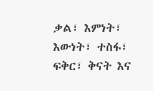ቃል፣ እምነት፣ እውነት፣ ተስፋ፣ ፍቅር፣ ቅናት እና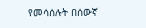የመሳሰሉት በሰውኛ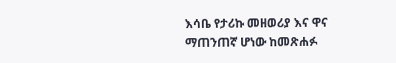እሳቤ የታሪኩ መዘወሪያ እና ዋና ማጠንጠኛ ሆነው ከመጽሐፉ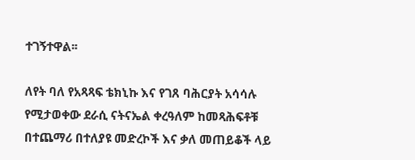ተገኝተዋል፡፡

ለየት ባለ የአጻጻፍ ቴክኒኩ እና የገጸ ባሕርያት አሳሳሉ የሚታወቀው ደራሲ ናትናኤል ቀረዓለም ከመጻሕፍቶቹ በተጨማሪ በተለያዩ መድረኮች እና ቃለ መጠይቆች ላይ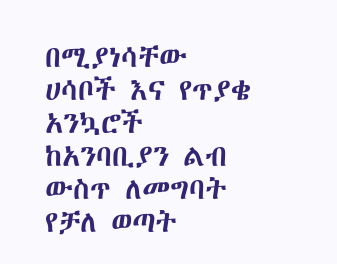በሚያነሳቸው ሀሳቦች እና የጥያቄ አንኳሮች ከአንባቢያን ልብ ውስጥ ለመግባት የቻለ ወጣት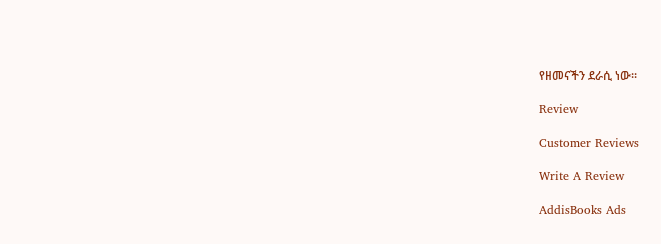የዘመናችን ደራሲ ነው፡፡

Review

Customer Reviews

Write A Review

AddisBooks Ads